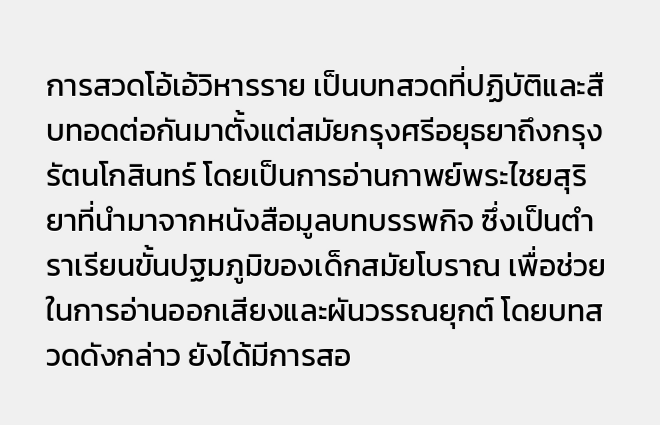การสวดโอ้เอ้วิหารราย เป็นบทสวดที่ปฏิบัติและสืบทอดต่อกันมาตั้งแต่สมัยกรุงศรีอยุธยาถึงกรุงรัตนโกสินทร์ โดยเป็นการอ่านกาพย์พระไชยสุริยาที่นำมาจากหนังสือมูลบทบรรพกิจ ซึ่งเป็นตำราเรียนขั้นปฐมภูมิของเด็กสมัยโบราณ เพื่อช่วยในการอ่านออกเสียงและผันวรรณยุกต์ โดยบทสวดดังกล่าว ยังได้มีการสอ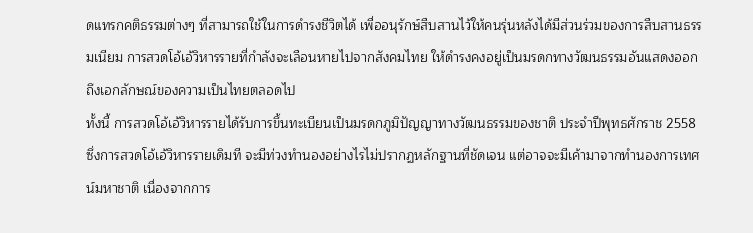ดแทรกคติธรรมต่างๆ ที่สามารถใช้ในการดำรงชีวิตได้ เพื่ออนุรักษ์สืบสานไว้ให้คนรุ่นหลังได้มีส่วนร่วมของการสืบสานธรรมเนียม การสวดโอ้เอ้วิหารรายที่กำลังจะเลือนหายไปจากสังคมไทย ให้ดำรงคงอยู่เป็นมรดกทางวัฒนธรรมอันแสดงออกถึงเอกลักษณ์ของความเป็นไทยตลอดไป
ทั้งนี้ การสวดโอ้เอ้วิหารรายได้รับการขึ้นทะเบียนเป็นมรดกภูมิปัญญาทางวัฒนธรรมของชาติ ประจำปีพุทธศักราช 2558 ซึ่งการสวดโอ้เอ้วิหารรายเดิมที จะมีท่วงทำนองอย่างไรไม่ปรากฏหลักฐานที่ชัดเจน แต่อาจจะมีเค้ามาจากทำนองการเทศน์มหาชาติ เนื่องจากการ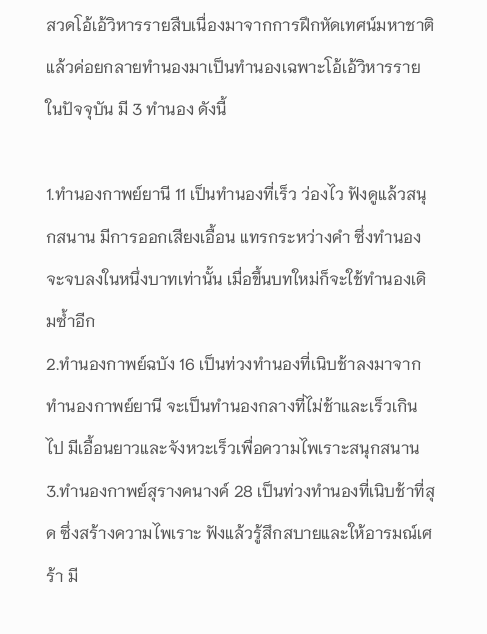สวดโอ้เอ้วิหารรายสืบเนื่องมาจากการฝึกหัดเทศน์มหาชาติแล้วค่อยกลายทำนองมาเป็นทำนองเฉพาะโอ้เอ้วิหารรายในปัจจุบัน มี 3 ทำนอง ดังนี้

1.ทำนองกาพย์ยานี 11 เป็นทำนองที่เร็ว ว่องไว ฟังดูแล้วสนุกสนาน มีการออกเสียงเอื้อน แทรกระหว่างคำ ซึ่งทำนองจะจบลงในหนึ่งบาทเท่านั้น เมื่อขึ้นบทใหม่ก็จะใช้ทำนองเดิมซ้ำอีก
2.ทำนองกาพย์ฉบัง 16 เป็นท่วงทำนองที่เนิบช้าลงมาจากทำนองกาพย์ยานี จะเป็นทำนองกลางที่ไม่ช้าและเร็วเกินไป มีเอื้อนยาวและจังหวะเร็วเพื่อความไพเราะสนุกสนาน
3.ทำนองกาพย์สุรางคนางค์ 28 เป็นท่วงทำนองที่เนิบช้าที่สุด ซึ่งสร้างความไพเราะ ฟังแล้วรู้สึกสบายและให้อารมณ์เศร้า มี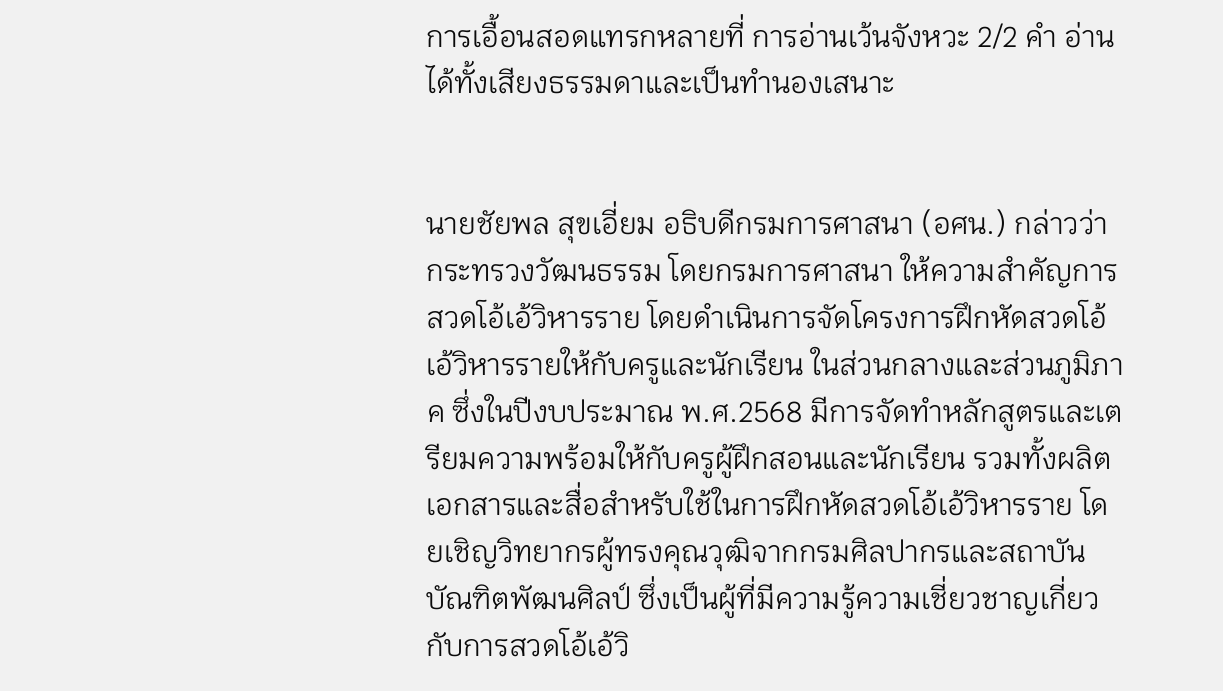การเอื้อนสอดแทรกหลายที่ การอ่านเว้นจังหวะ 2/2 คำ อ่านได้ทั้งเสียงธรรมดาและเป็นทำนองเสนาะ


นายชัยพล สุขเอี่ยม อธิบดีกรมการศาสนา (อศน.) กล่าวว่า กระทรวงวัฒนธรรม โดยกรมการศาสนา ให้ความสำคัญการสวดโอ้เอ้วิหารราย โดยดำเนินการจัดโครงการฝึกหัดสวดโอ้เอ้วิหารรายให้กับครูและนักเรียน ในส่วนกลางและส่วนภูมิภาค ซึ่งในปีงบประมาณ พ.ศ.2568 มีการจัดทำหลักสูตรและเตรียมความพร้อมให้กับครูผู้ฝึกสอนและนักเรียน รวมทั้งผลิตเอกสารและสื่อสำหรับใช้ในการฝึกหัดสวดโอ้เอ้วิหารราย โดยเชิญวิทยากรผู้ทรงคุณวุฒิจากกรมศิลปากรและสถาบันบัณฑิตพัฒนศิลป์ ซึ่งเป็นผู้ที่มีความรู้ความเชี่ยวชาญเกี่ยวกับการสวดโอ้เอ้วิ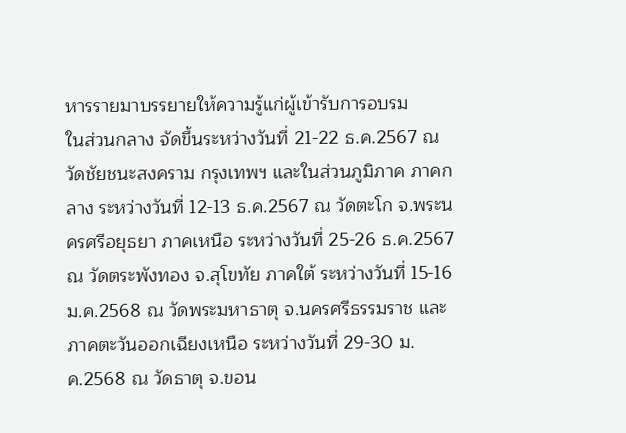หารรายมาบรรยายให้ความรู้แก่ผู้เข้ารับการอบรม
ในส่วนกลาง จัดขึ้นระหว่างวันที่ 21-22 ธ.ค.2567 ณ วัดชัยชนะสงคราม กรุงเทพฯ และในส่วนภูมิภาค ภาคกลาง ระหว่างวันที่ 12-13 ธ.ค.2567 ณ วัดตะโก จ.พระนครศรีอยุธยา ภาคเหนือ ระหว่างวันที่ 25-26 ธ.ค.2567 ณ วัดตระพังทอง จ.สุโขทัย ภาคใต้ ระหว่างวันที่ 15-16 ม.ค.2568 ณ วัดพระมหาธาตุ จ.นครศรีธรรมราช และภาคตะวันออกเฉียงเหนือ ระหว่างวันที่ 29-30 ม.ค.2568 ณ วัดธาตุ จ.ขอน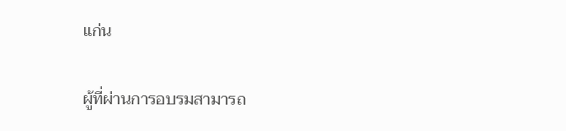แก่น

ผู้ที่ผ่านการอบรมสามารถ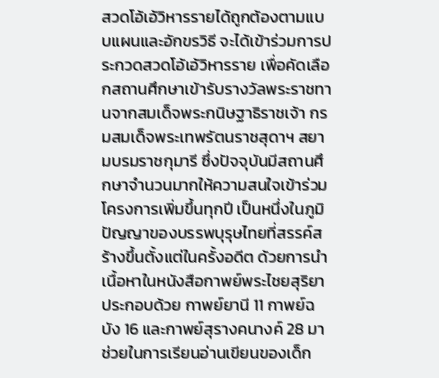สวดโอ้เอ้วิหารรายได้ถูกต้องตามแบบแผนและอักขรวิธี จะได้เข้าร่วมการประกวดสวดโอ้เอ้วิหารราย เพื่อคัดเลือกสถานศึกษาเข้ารับรางวัลพระราชทานจากสมเด็จพระกนิษฐาธิราชเจ้า กรมสมเด็จพระเทพรัตนราชสุดาฯ สยามบรมราชกุมารี ซึ่งปัจจุบันมีสถานศึกษาจำนวนมากให้ความสนใจเข้าร่วมโครงการเพิ่มขึ้นทุกปี เป็นหนึ่งในภูมิปัญญาของบรรพบุรุษไทยที่สรรค์สร้างขึ้นตั้งแต่ในครั้งอดีต ด้วยการนำเนื้อหาในหนังสือกาพย์พระไชยสุริยา ประกอบด้วย กาพย์ยานี 11 กาพย์ฉบัง 16 และกาพย์สุรางคนางค์ 28 มาช่วยในการเรียนอ่านเขียนของเด็ก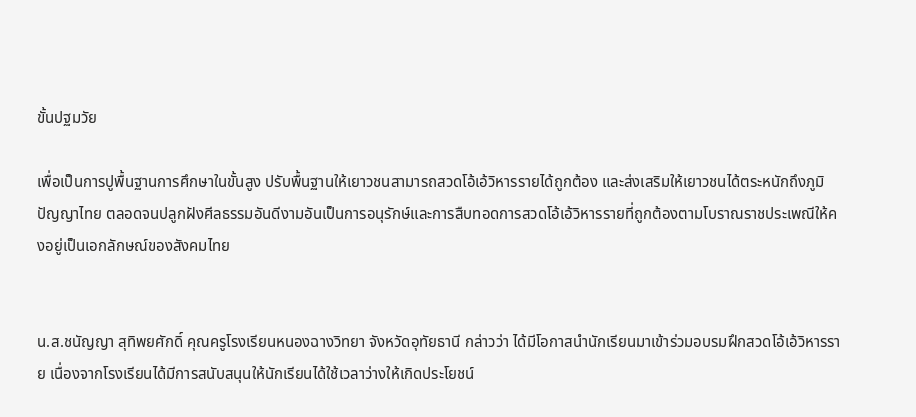ขั้นปฐมวัย

เพื่อเป็นการปูพื้นฐานการศึกษาในขั้นสูง ปรับพื้นฐานให้เยาวชนสามารถสวดโอ้เอ้วิหารรายได้ถูกต้อง และส่งเสริมให้เยาวชนได้ตระหนักถึงภูมิปัญญาไทย ตลอดจนปลูกฝังศีลธรรมอันดีงามอันเป็นการอนุรักษ์และการสืบทอดการสวดโอ้เอ้วิหารรายที่ถูกต้องตามโบราณราชประเพณีให้คงอยู่เป็นเอกลักษณ์ของสังคมไทย


น.ส.ชนัญญา สุทิพยศักดิ์ คุณครูโรงเรียนหนองฉางวิทยา จังหวัดอุทัยธานี กล่าวว่า ได้มีโอกาสนำนักเรียนมาเข้าร่วมอบรมฝึกสวดโอ้เอ้วิหารราย เนื่องจากโรงเรียนได้มีการสนับสนุนให้นักเรียนได้ใช้เวลาว่างให้เกิดประโยชน์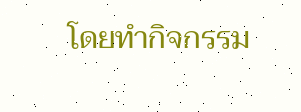โดยทำกิจกรรม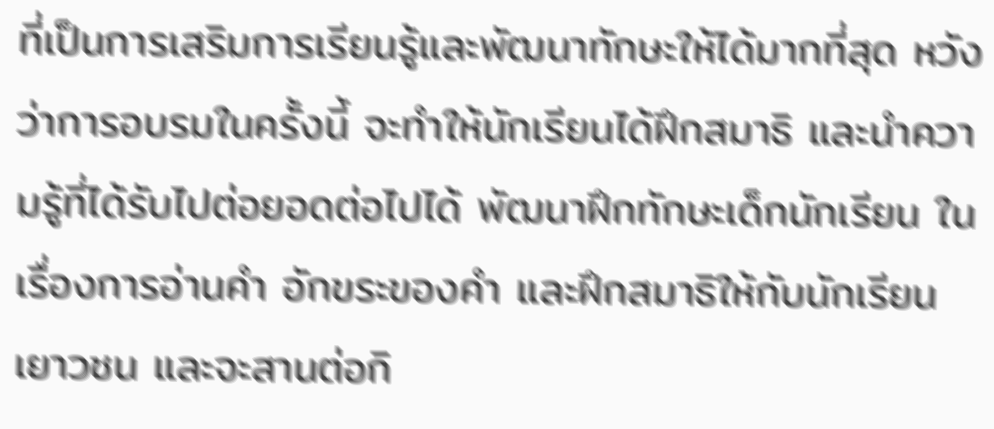ที่เป็นการเสริมการเรียนรู้และพัฒนาทักษะให้ได้มากที่สุด หวังว่าการอบรมในครั้งนี้ จะทำให้นักเรียนได้ฝึกสมาธิ และนำความรู้ที่ได้รับไปต่อยอดต่อไปได้ พัฒนาฝึกทักษะเด็กนักเรียน ในเรื่องการอ่านคำ อักขระของคำ และฝึกสมาธิให้กับนักเรียนเยาวชน และจะสานต่อกิ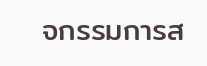จกรรมการส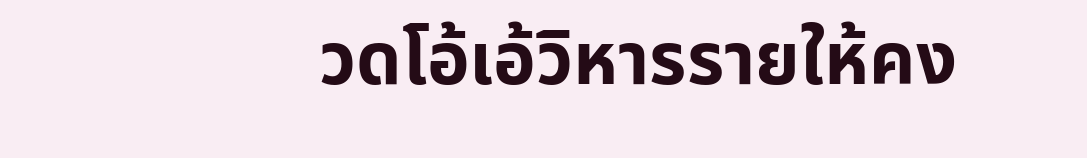วดโอ้เอ้วิหารรายให้คง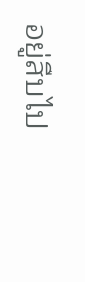อยู่สืบไป